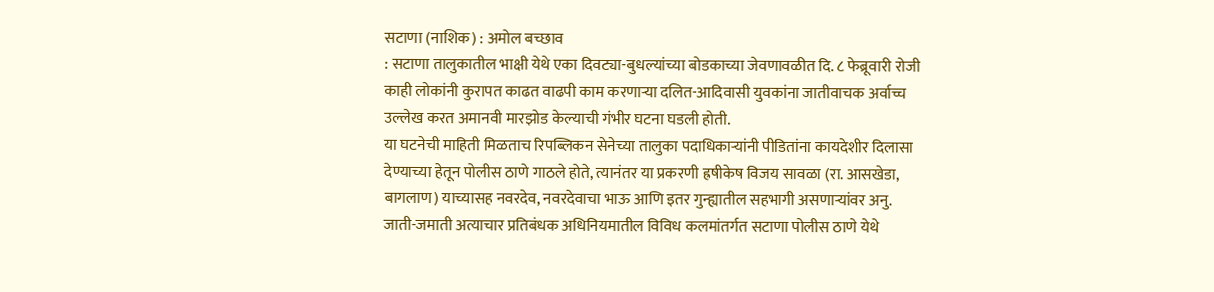सटाणा (नाशिक) : अमोल बच्छाव
: सटाणा तालुकातील भाक्षी येथे एका दिवट्या-बुधल्यांच्या बोडकाच्या जेवणावळीत दि. ८ फेब्रूवारी रोजी काही लोकांनी कुरापत काढत वाढपी काम करणाऱ्या दलित-आदिवासी युवकांना जातीवाचक अर्वाच्च उल्लेख करत अमानवी मारझोड केल्याची गंभीर घटना घडली होती.
या घटनेची माहिती मिळताच रिपब्लिकन सेनेच्या तालुका पदाधिकाऱ्यांनी पीडितांना कायदेशीर दिलासा देण्याच्या हेतून पोलीस ठाणे गाठले होते, त्यानंतर या प्रकरणी ह्रषीकेष विजय सावळा (रा. आसखेडा, बागलाण) याच्यासह नवरदेव, नवरदेवाचा भाऊ आणि इतर गुन्ह्यातील सहभागी असणाऱ्यांवर अनु. जाती-जमाती अत्याचार प्रतिबंधक अधिनियमातील विविध कलमांतर्गत सटाणा पोलीस ठाणे येथे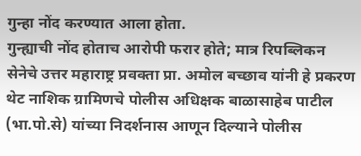गुन्हा नोंद करण्यात आला होता.
गुन्ह्याची नोंद होताच आरोपी फरार होते; मात्र रिपब्लिकन सेनेचे उत्तर महाराष्ट्र प्रवक्ता प्रा. अमोल बच्छाव यांनी हे प्रकरण थेट नाशिक ग्रामिणचे पोलीस अधिक्षक बाळासाहेब पाटील (भा.पो.से) यांच्या निदर्शनास आणून दिल्याने पोलीस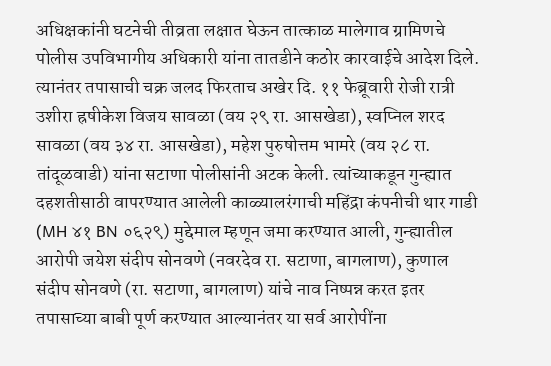अधिक्षकांनी घटनेची तीव्रता लक्षात घेऊन तात्काळ मालेगाव ग्रामिणचे पोलीस उपविभागीय अधिकारी यांना तातडीने कठोर कारवाईचे आदेश दिले.
त्यानंतर तपासाची चक्र जलद फिरताच अखेर दि. ११ फेब्रूवारी रोजी रात्री उशीरा ह्रषीकेश विजय सावळा (वय २९ रा. आसखेडा), स्वप्निल शरद सावळा (वय ३४ रा. आसखेडा), महेश पुरुषोत्तम भामरे (वय २८ रा. तांदूळवाडी) यांना सटाणा पोलीसांनी अटक केली. त्यांच्याकडून गुन्ह्यात दहशतीसाठी वापरण्यात आलेली काळ्यालरंगाची महिंद्रा कंपनीची थार गाडी (MH ४१ BN ०६२९) मुद्देमाल म्हणून जमा करण्यात आली, गुन्ह्यातील आरोपी जयेश संदीप सोनवणे (नवरदेव रा. सटाणा, बागलाण), कुणाल संदीप सोनवणे (रा. सटाणा, बागलाण) यांचे नाव निष्पन्न करत इतर तपासाच्या बाबी पूर्ण करण्यात आल्यानंतर या सर्व आरोपींना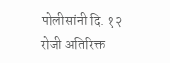पोलीसांनी दि. १२ रोजी अतिरिक्त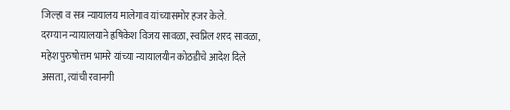जिल्हा व सत्र न्यायालय मालेगाव यांच्यासमोर हजर केले.
दरम्यान न्यायालयाने ह्रषिकेश विजय सावळा, स्वप्निल शरद सावळा, महेश पुरुषोत्तम भामरे यांच्या न्यायालयीन कोठडीचे आदेश दिले असता, त्यांची रवानगी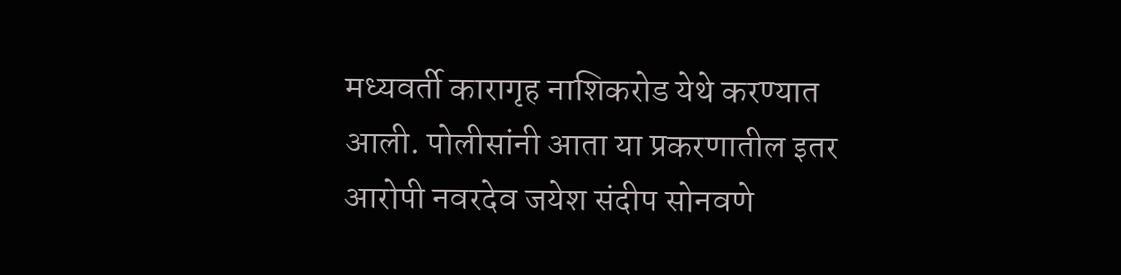मध्यवर्ती कारागृह नाशिकरोड येथे करण्यात आली. पोलीसांनी आता या प्रकरणातील इतर आरोपी नवरदेव जयेश संदीप सोनवणे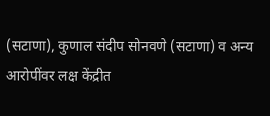(सटाणा), कुणाल संदीप सोनवणे (सटाणा) व अन्य आरोपींवर लक्ष केंद्रीत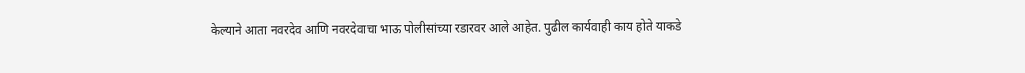केल्याने आता नवरदेव आणि नवरदेवाचा भाऊ पोलीसांच्या रडारवर आले आहेत. पुढील कार्यवाही काय होते याकडे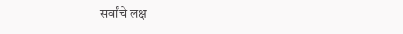सर्वांचे लक्ष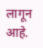लागून आहे.